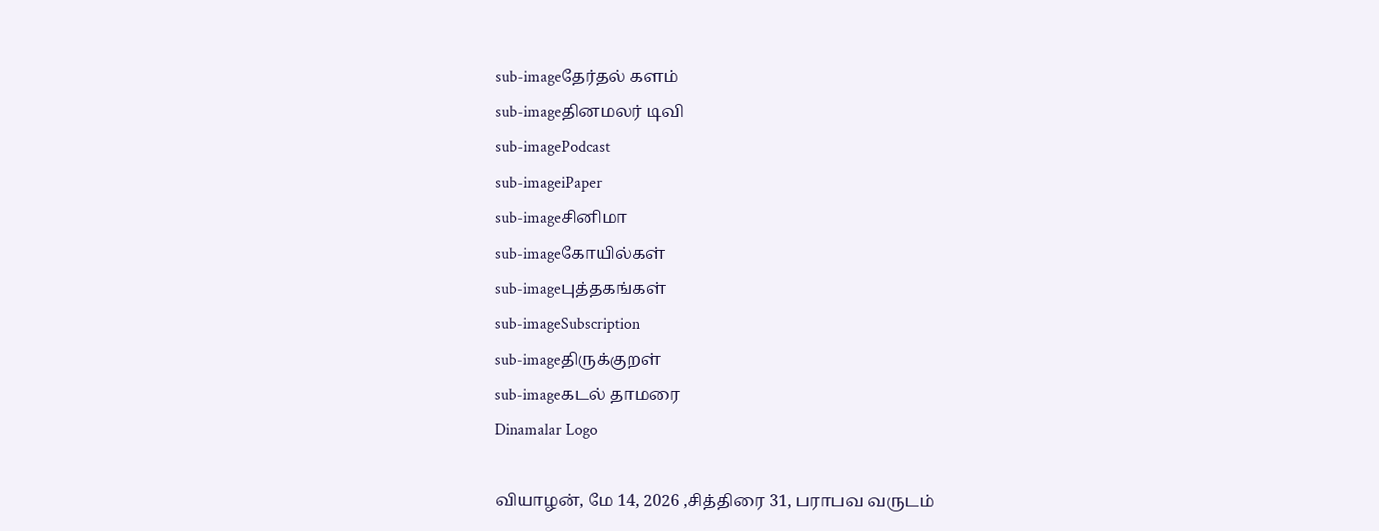sub-imageதேர்தல் களம்
sub-imageதினமலர் டிவி
sub-imagePodcast
sub-imageiPaper
sub-imageசினிமா
sub-imageகோயில்கள்
sub-imageபுத்தகங்கள்
sub-imageSubscription
sub-imageதிருக்குறள்
sub-imageகடல் தாமரை
Dinamalar Logo

வியாழன், மே 14, 2026 ,சித்திரை 31, பராபவ வருடம்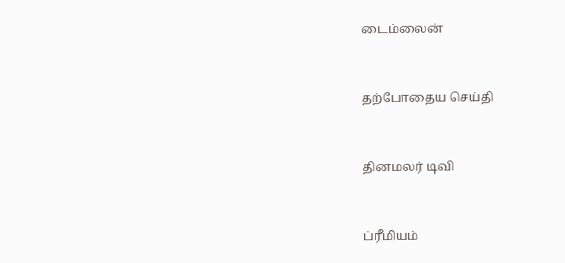டைம்லைன்


தற்போதைய செய்தி


தினமலர் டிவி


ப்ரீமியம்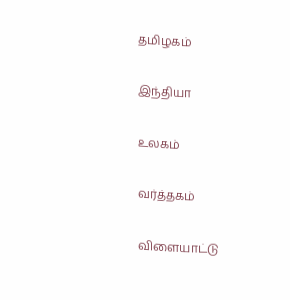தமிழகம்


இந்தியா


உலகம்


வர்த்தகம்


விளையாட்டு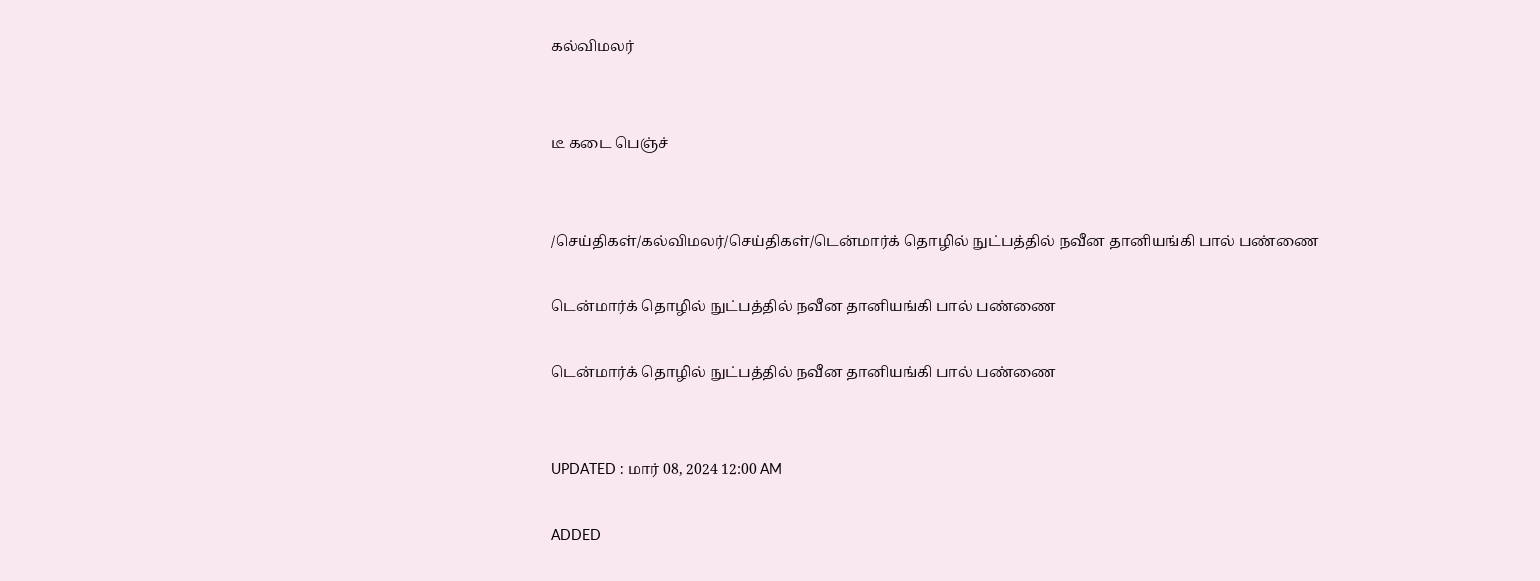கல்விமலர்


டீ கடை பெஞ்ச்


/செய்திகள்/கல்விமலர்/செய்திகள்/டென்மார்க் தொழில் நுட்பத்தில் நவீன தானியங்கி பால் பண்ணை

டென்மார்க் தொழில் நுட்பத்தில் நவீன தானியங்கி பால் பண்ணை

டென்மார்க் தொழில் நுட்பத்தில் நவீன தானியங்கி பால் பண்ணை


UPDATED : மார் 08, 2024 12:00 AM

ADDED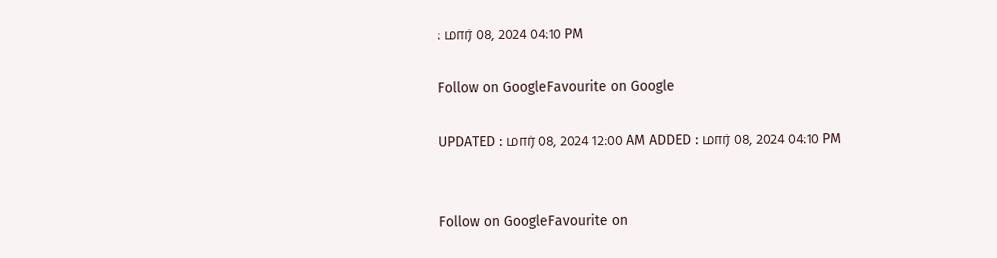: மார் 08, 2024 04:10 PM

Follow on GoogleFavourite on Google

UPDATED : மார் 08, 2024 12:00 AM ADDED : மார் 08, 2024 04:10 PM


Follow on GoogleFavourite on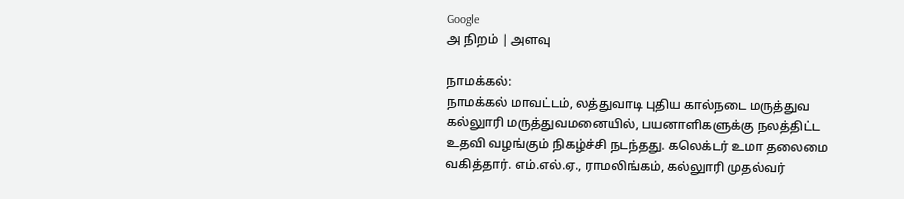Google
அ நிறம் | அளவு

நாமக்கல்:
நாமக்கல் மாவட்டம், லத்துவாடி புதிய கால்நடை மருத்துவ கல்லுாரி மருத்துவமனையில், பயனாளிகளுக்கு நலத்திட்ட உதவி வழங்கும் நிகழ்ச்சி நடந்தது. கலெக்டர் உமா தலைமை வகித்தார். எம்.எல்.ஏ., ராமலிங்கம், கல்லுாரி முதல்வர்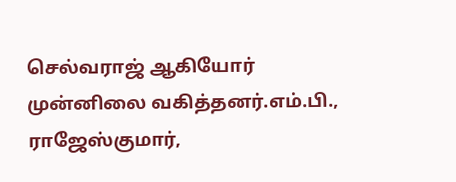செல்வராஜ் ஆகியோர் முன்னிலை வகித்தனர்.எம்.பி., ராஜேஸ்குமார்,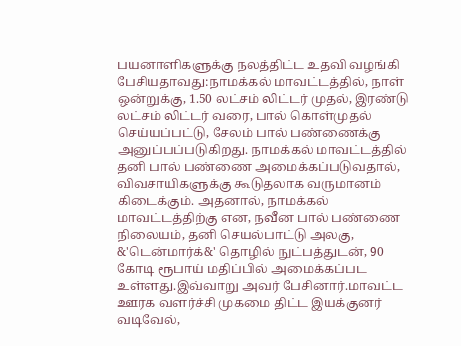பயனாளிகளுக்கு நலத்திட்ட உதவி வழங்கி பேசியதாவது:நாமக்கல் மாவட்டத்தில், நாள் ஒன்றுக்கு, 1.50 லட்சம் லிட்டர் முதல், இரண்டு லட்சம் லிட்டர் வரை, பால் கொள்முதல் செய்யப்பட்டு, சேலம் பால் பண்ணைக்கு அனுப்பப்படுகிறது. நாமக்கல் மாவட்டத்தில் தனி பால் பண்ணை அமைக்கப்படுவதால், விவசாயிகளுக்கு கூடுதலாக வருமானம் கிடைக்கும். அதனால், நாமக்கல் மாவட்டத்திற்கு என, நவீன பால் பண்ணை நிலையம், தனி செயல்பாட்டு அலகு, &'டென்மார்க்&' தொழில் நுட்பத்துடன், 90 கோடி ரூபாய் மதிப்பில் அமைக்கப்பட உள்ளது.இவ்வாறு அவர் பேசினார்.மாவட்ட ஊரக வளர்ச்சி முகமை திட்ட இயக்குனர் வடிவேல்,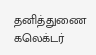தனித்துணை கலெக்டர்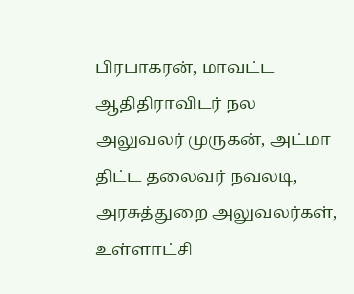பிரபாகரன், மாவட்ட ஆதிதிராவிடர் நல அலுவலர் முருகன், அட்மா திட்ட தலைவர் நவலடி, அரசுத்துறை அலுவலர்கள், உள்ளாட்சி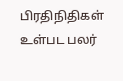பிரதிநிதிகள் உள்பட பலர்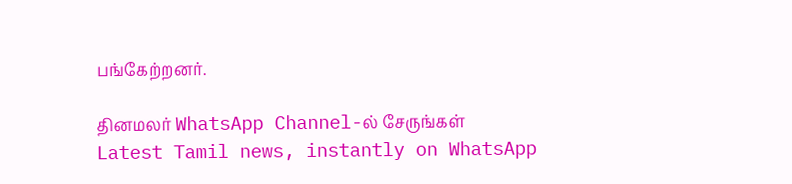பங்கேற்றனர்.

தினமலர் WhatsApp Channel-ல் சேருங்கள்
Latest Tamil news, instantly on WhatsApp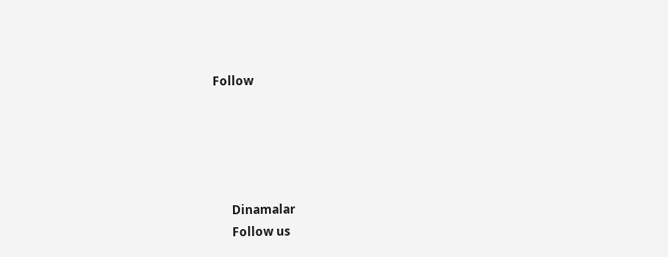Follow





      Dinamalar
      Follow us